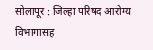सोलापूर : जिल्हा परिषद आरोग्य विभागासह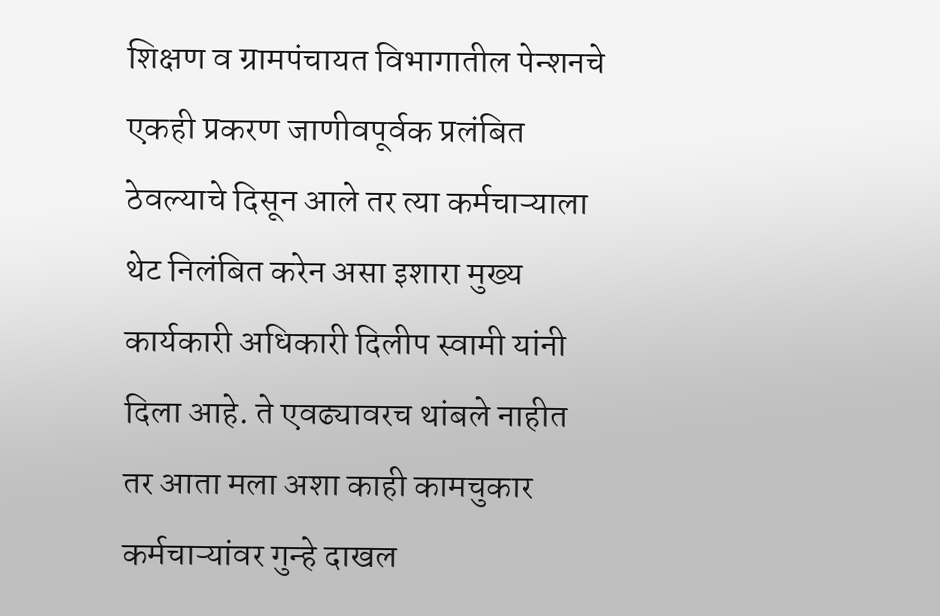शिक्षण व ग्रामपंचायत विभागातील पेन्शनचे एकही प्रकरण जाणीवपूर्वक प्रलंबित ठेवल्याचे दिसून आले तर त्या कर्मचाऱ्याला थेट निलंबित करेन असा इशारा मुख्य कार्यकारी अधिकारी दिलीप स्वामी यांनी दिला आहे. ते एवढ्यावरच थांबले नाहीत तर आता मला अशा काही कामचुकार कर्मचाऱ्यांवर गुन्हे दाखल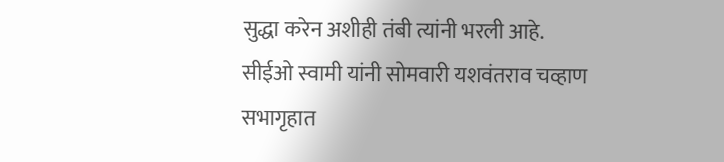सुद्धा करेन अशीही तंबी त्यांनी भरली आहे.
सीईओ स्वामी यांनी सोमवारी यशवंतराव चव्हाण सभागृहात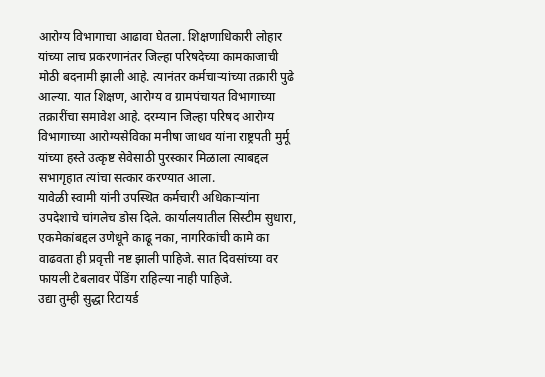आरोग्य विभागाचा आढावा घेतला. शिक्षणाधिकारी लोहार यांच्या लाच प्रकरणानंतर जिल्हा परिषदेच्या कामकाजाची मोठी बदनामी झाली आहे. त्यानंतर कर्मचाऱ्यांच्या तक्रारी पुढे आल्या. यात शिक्षण, आरोग्य व ग्रामपंचायत विभागाच्या तक्रारींचा समावेश आहे. दरम्यान जिल्हा परिषद आरोग्य विभागाच्या आरोग्यसेविका मनीषा जाधव यांना राष्ट्रपती मुर्मू यांच्या हस्ते उत्कृष्ट सेवेसाठी पुरस्कार मिळाला त्याबद्दल सभागृहात त्यांचा सत्कार करण्यात आला.
यावेळी स्वामी यांनी उपस्थित कर्मचारी अधिकाऱ्यांना उपदेशाचे चांगलेच डोस दिले. कार्यालयातील सिस्टीम सुधारा, एकमेकांबद्दल उणेधूने काढू नका, नागरिकांची कामे का वाढवता ही प्रवृत्ती नष्ट झाली पाहिजे. सात दिवसांच्या वर फायली टेबलावर पेंडिंग राहिल्या नाही पाहिजे.
उद्या तुम्ही सुद्धा रिटायर्ड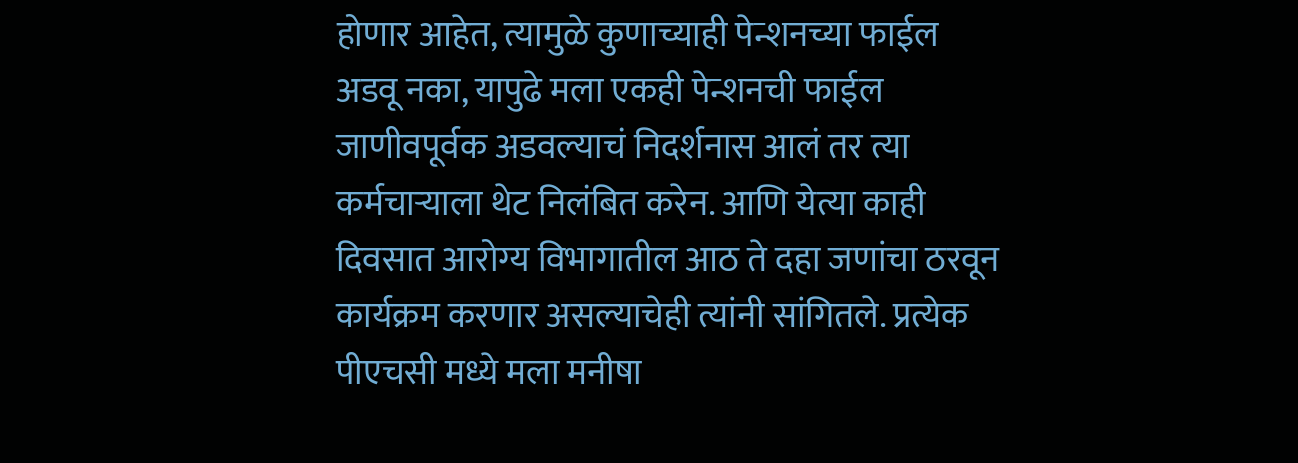होणार आहेत, त्यामुळे कुणाच्याही पेन्शनच्या फाईल अडवू नका, यापुढे मला एकही पेन्शनची फाईल जाणीवपूर्वक अडवल्याचं निदर्शनास आलं तर त्या कर्मचाऱ्याला थेट निलंबित करेन. आणि येत्या काही दिवसात आरोग्य विभागातील आठ ते दहा जणांचा ठरवून कार्यक्रम करणार असल्याचेही त्यांनी सांगितले. प्रत्येक पीएचसी मध्ये मला मनीषा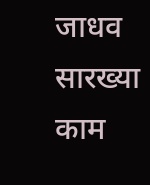जाधव सारख्या काम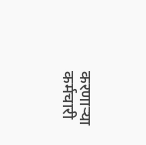करणाऱ्या कर्मचारी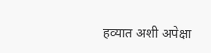हव्यात अशी अपेक्षा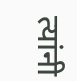त्यांनी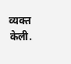व्यक्त केली.